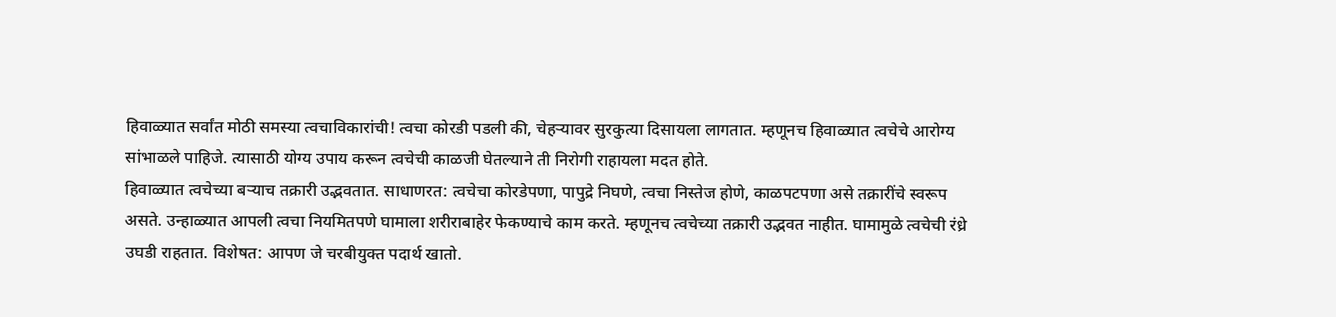हिवाळ्यात सर्वांत मोठी समस्या त्वचाविकारांची! त्वचा कोरडी पडली की, चेहऱ्यावर सुरकुत्या दिसायला लागतात. म्हणूनच हिवाळ्यात त्वचेचे आरोग्य सांभाळले पाहिजे. त्यासाठी योग्य उपाय करून त्वचेची काळजी घेतल्याने ती निरोगी राहायला मदत होते.
हिवाळ्यात त्वचेच्या बऱ्याच तक्रारी उद्भवतात. साधाणरत: त्वचेचा कोरडेपणा, पापुद्रे निघणे, त्वचा निस्तेज होणे, काळपटपणा असे तक्रारींचे स्वरूप असते. उन्हाळ्यात आपली त्वचा नियमितपणे घामाला शरीराबाहेर फेकण्याचे काम करते. म्हणूनच त्वचेच्या तक्रारी उद्भवत नाहीत. घामामुळे त्वचेची रंध्रे उघडी राहतात. विशेषत: आपण जे चरबीयुक्त पदार्थ खातो.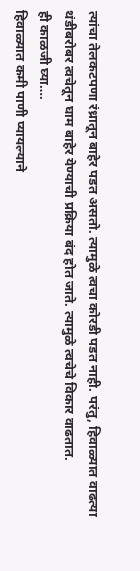त्यांचा तेलकटपणा रंध्रातून बाहेर पडत असतो. त्यामुळे त्वचा कोरडी पडत नाही. परंतु, हिवाळ्यात वाढत्या थंडीबरोबर त्वचेतून घाम बाहेर येण्याची प्रक्रिया बंद होत जाते. त्यामुळे त्वचेचे विकार वाढतात.
ही काळजी घ्या….
हिवाळ्यात कमी पाणी प्यायल्याने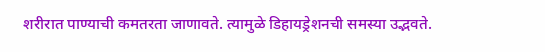शरीरात पाण्याची कमतरता जाणावते. त्यामुळे डिहायड्रेशनची समस्या उद्भवते.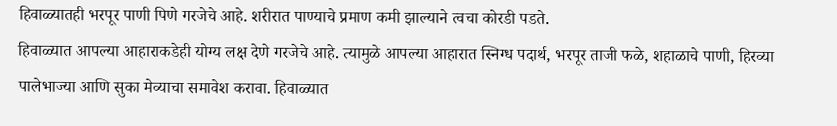हिवाळ्यातही भरपूर पाणी पिणे गरजेचे आहे. शरीरात पाण्याचे प्रमाण कमी झाल्याने त्वचा कोरडी पडते.
हिवाळ्यात आपल्या आहाराकडेही योग्य लक्ष देणे गरजेचे आहे. त्यामुळे आपल्या आहारात स्निग्ध पदार्थ, भरपूर ताजी फळे, शहाळाचे पाणी, हिरव्या पालेभाज्या आणि सुका मेव्याचा समावेश करावा. हिवाळ्यात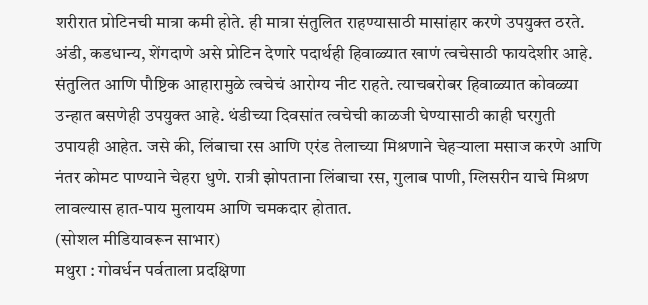शरीरात प्रोटिनची मात्रा कमी होते. ही मात्रा संतुलित राहण्यासाठी मासांहार करणे उपयुक्त ठरते. अंडी, कडधान्य, शेंगदाणे असे प्रोटिन देणारे पदार्थही हिवाळ्यात खाणं त्वचेसाठी फायदेशीर आहे.
संतुलित आणि पौष्टिक आहारामुळे त्वचेचं आरोग्य नीट राहते. त्याचबरोबर हिवाळ्यात कोवळ्या उन्हात बसणेही उपयुक्त आहे. थंडीच्या दिवसांत त्वचेची काळजी घेण्यासाठी काही घरगुती उपायही आहेत. जसे की, लिंबाचा रस आणि एरंड तेलाच्या मिश्रणाने चेहऱ्याला मसाज करणे आणि नंतर कोमट पाण्याने चेहरा धुणे. रात्री झोपताना लिंबाचा रस, गुलाब पाणी, ग्लिसरीन याचे मिश्रण लावल्यास हात-पाय मुलायम आणि चमकदार होतात.
(सोशल मीडियावरून साभार)
मथुरा : गोवर्धन पर्वताला प्रदक्षिणा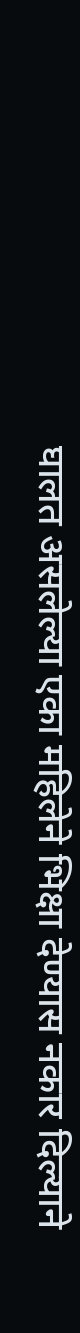घालत असलेल्या एका महिलेने भिक्षा देण्यास नकार दिल्याने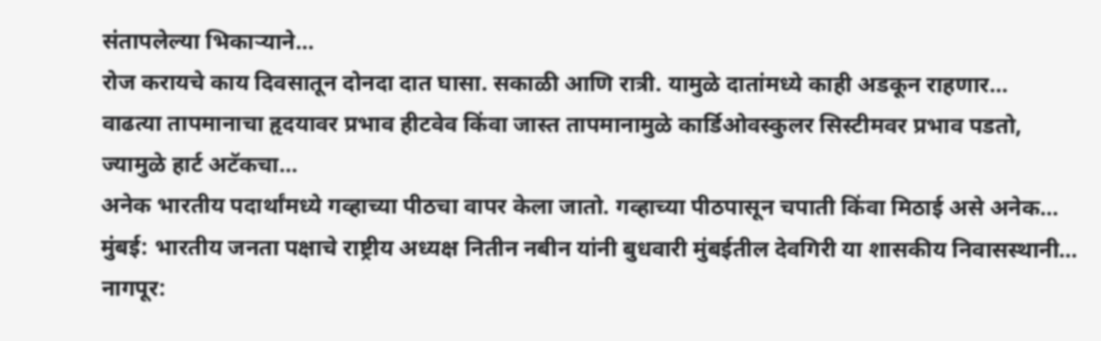संतापलेल्या भिकाऱ्याने…
रोज करायचे काय दिवसातून दोनदा दात घासा. सकाळी आणि रात्री. यामुळे दातांमध्ये काही अडकून राहणार…
वाढत्या तापमानाचा हृदयावर प्रभाव हीटवेव किंवा जास्त तापमानामुळे कार्डिओवस्कुलर सिस्टीमवर प्रभाव पडतो, ज्यामुळे हार्ट अटॅकचा…
अनेक भारतीय पदार्थांमध्ये गव्हाच्या पीठचा वापर केला जातो. गव्हाच्या पीठपासून चपाती किंवा मिठाई असे अनेक…
मुंबई: भारतीय जनता पक्षाचे राष्ट्रीय अध्यक्ष नितीन नबीन यांनी बुधवारी मुंबईतील देवगिरी या शासकीय निवासस्थानी…
नागपूर: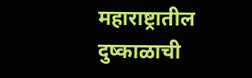महाराष्ट्रातील दुष्काळाची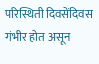परिस्थिती दिवसेंदिवस गंभीर होत असून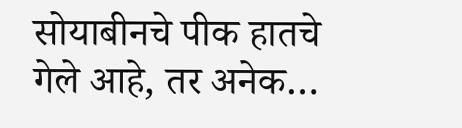सोयाबीनचे पीक हातचे गेले आहे, तर अनेक…